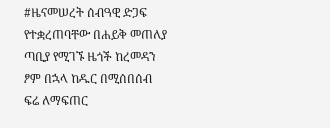#ዜናመሠረት ሰብዓዊ ድጋፍ የተቋረጠባቸው በሐይቅ መጠለያ ጣቢያ የሚገኙ ዜጎች ከረመዳን ፆም በኋላ ከዱር በሚሰበሰብ ፍሬ ለማፍጠር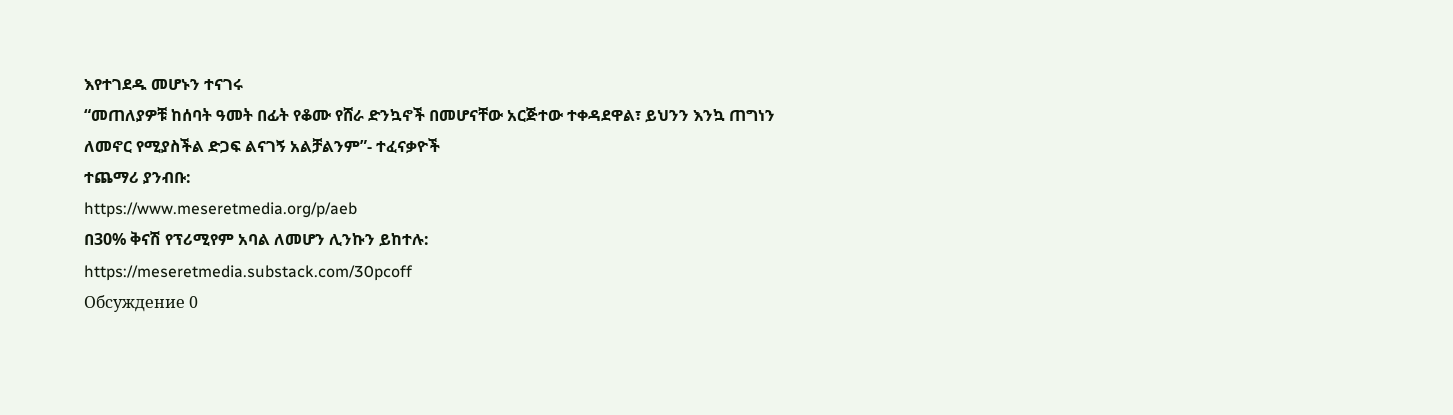እየተገደዱ መሆኑን ተናገሩ
“መጠለያዎቹ ከሰባት ዓመት በፊት የቆሙ የሸራ ድንኳኖች በመሆናቸው አርጅተው ተቀዳደዋል፣ ይህንን እንኳ ጠግነን ለመኖር የሚያስችል ድጋፍ ልናገኝ አልቻልንም”- ተፈናቃዮች
ተጨማሪ ያንብቡ:
https://www.meseretmedia.org/p/aeb
በ30% ቅናሽ የፕሪሚየም አባል ለመሆን ሊንኩን ይከተሉ:
https://meseretmedia.substack.com/30pcoff
Обсуждение 0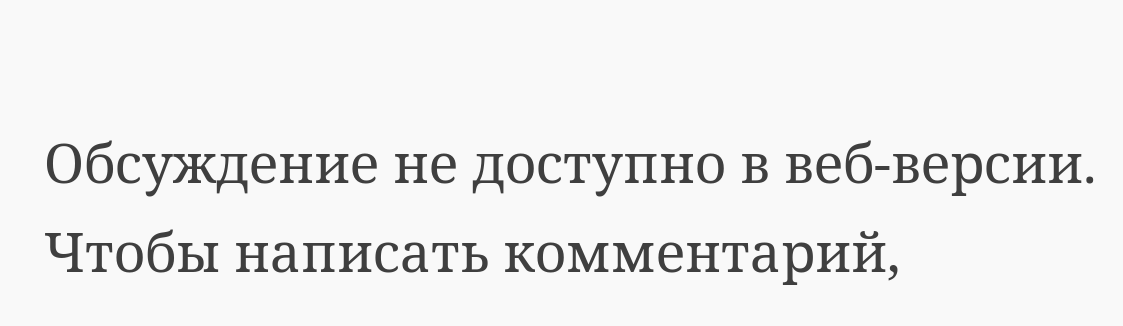Обсуждение не доступно в веб-версии. Чтобы написать комментарий,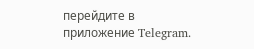перейдите в приложение Telegram.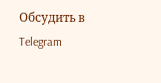Обсудить в Telegram